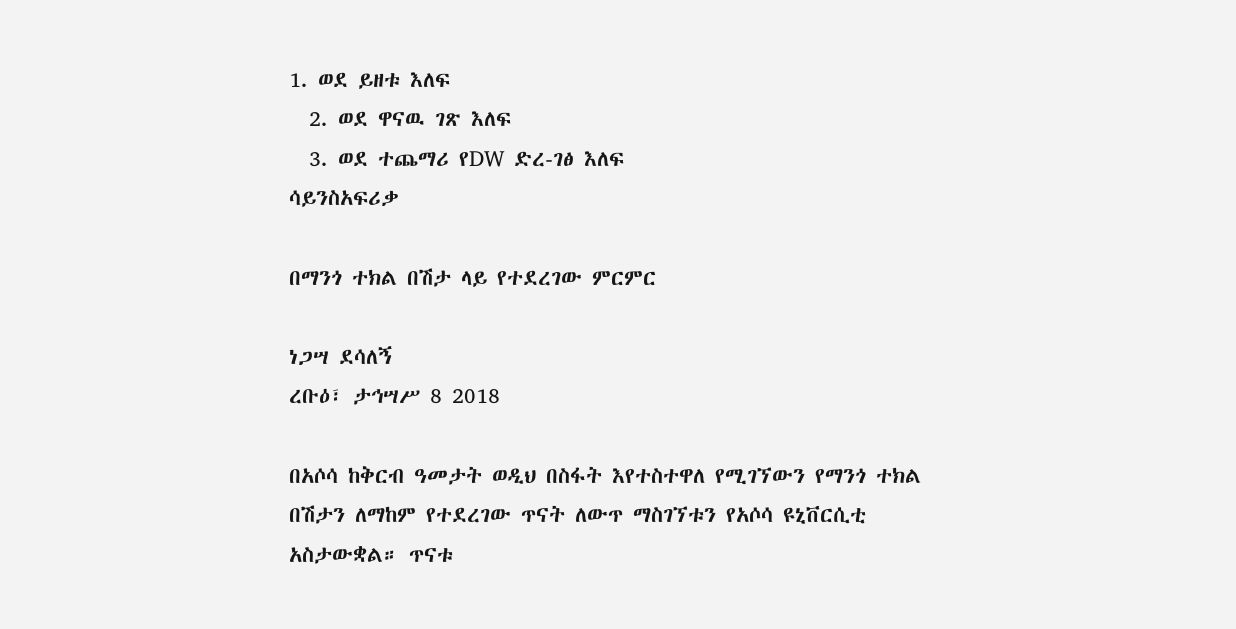1. ወደ ይዘቱ እለፍ
  2. ወደ ዋናዉ ገጽ እለፍ
  3. ወደ ተጨማሪ የDW ድረ-ገፅ እለፍ
ሳይንስአፍሪቃ

በማንጎ ተክል በሽታ ላይ የተደረገው ምርምር

ነጋሣ ደሳለኝ
ረቡዕ፣ ታኅሣሥ 8 2018

በአሶሳ ከቅርብ ዓመታት ወዲህ በስፋት እየተስተዋለ የሚገኘውን የማንጎ ተክል በሽታን ለማከም የተደረገው ጥናት ለውጥ ማስገኘቱን የአሶሳ ዩኒቨርሲቲ አስታውቋል። ጥናቱ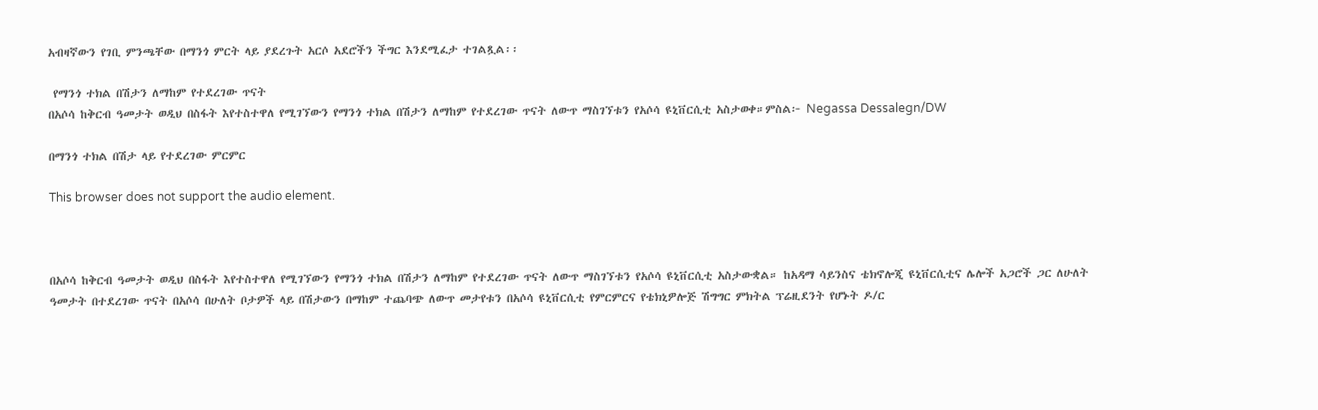አብዛኛውን የገቢ ምንጫቸው በማንጎ ምርት ላይ ያደረጉት አርሶ አደሮችን ችግር እንደሚፈታ ተገልጿል፡፡

 የማንጎ ተክል በሽታን ለማከም የተደረገው ጥናት
በአሶሳ ከቅርብ ዓመታት ወዲህ በስፋት እየተስተዋለ የሚገኘውን የማንጎ ተክል በሽታን ለማከም የተደረገው ጥናት ለውጥ ማስገኘቱን የአሶሳ ዩኒቨርሲቲ አስታወቀ።ምስል፦ Negassa Dessalegn/DW

በማንጎ ተክል በሽታ ላይ የተደረገው ምርምር

This browser does not support the audio element.



በአሶሳ ከቅርብ ዓመታት ወዲህ በስፋት እየተስተዋለ የሚገኘውን የማንጎ ተክል በሽታን ለማከም የተደረገው ጥናት ለውጥ ማስገኘቱን የአሶሳ ዩኒቨርሲቲ አስታውቋል። ከአዳማ ሳይንስና ቴክኖሎጂ ዩኒቨርሲቲና ሌሎች አጋሮች ጋር ለሁለት ዓመታት በተደረገው ጥናት በአሶሳ በሁለት ቦታዎች ላይ በሽታውን በማከም ተጨባጭ ለውጥ መታየቱን በአሶሳ ዩኒቨርሲቲ የምርምርና የቴክኒዎሎጅ ሽግግር ምክትል ፕሬዚደንት የሆኑት ዶ/ር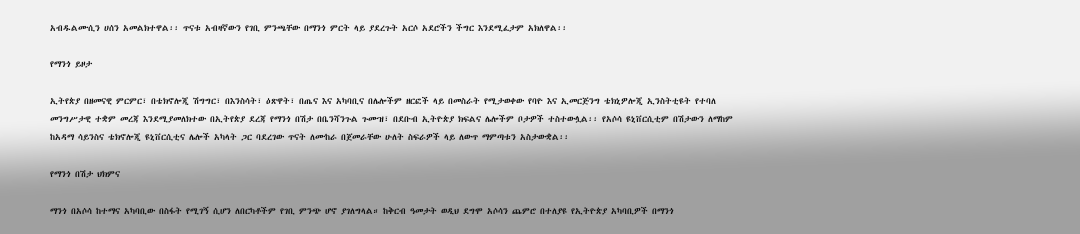አብዱልሙሲን ሀሰን አመልክተዋል፡፡ ጥናቱ አብዛኛውን የገቢ ምንጫቸው በማንጎ ምርት ላይ ያደረጉት አርሶ አደሮችን ችግር እንደሚፈታም አክለዋል፡፡

የማንጎ ይዞታ

ኢትየጵያ በዘመናዊ ምርምር፣ በቴክኖሎጂ ሽግግር፣ በእንስሳት፣ ዕጽዋት፣ በጤና እና አካባቢና በሌሎችም ዘርፎች ላይ በመስራት የሚታወቀው የባዮ እና ኢመርጅንግ ቴክኒዎሎጂ ኢንስትቲዩት የተባለ መንግሥታዊ ተቋም መረጃ እንደሚያመለክተው በኢትየጵያ ደረጃ የማንጎ በሽታ በቤንሻንጉል ጉሙዝ፣ በደቡብ ኢትዮጵያ ክፍልና ሌሎችም ቦታዎች ተስተውሏል፡፡ የአሶሳ ዩኒቨርሲቲም በሽታውን ለማከም ከአዳማ ሳይንስና ቴክኖሎጂ ዩኒቨርሲቲና ሌሎች አካላት ጋር ባደረገው ጥናት ለሙከራ በጀመራቸው ሁለት ስፍራዎች ላይ ለውጥ ማምጣቱን አስታውቋል፡፡

የማንጎ በሽታ ህክምና

ማንጎ በአሶሳ ከተማና አካባቢው በስፋት የሚገኝ ሲሆን ለበርካቶችም የገቢ ምንጭ ሆኖ ያገለግላል። ከቅርብ ዓመታት ወዲህ ደግሞ አሶሳን ጨምሮ በተለያዩ የኢትዮጵያ አካባቢዎች በማንጎ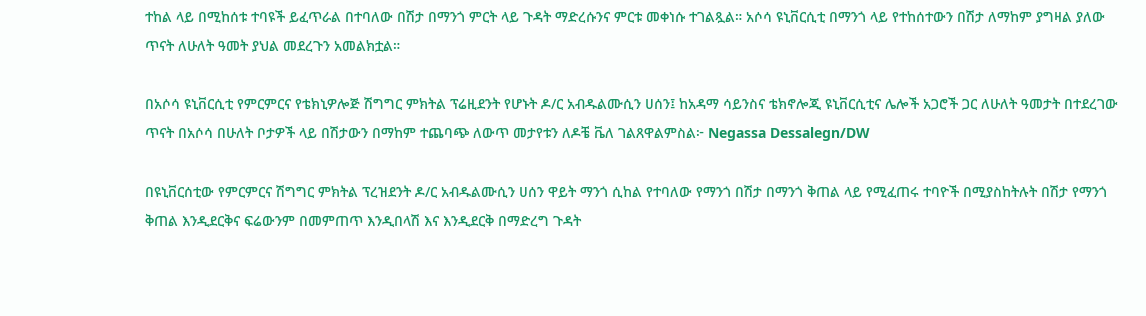ተከል ላይ በሚከሰቱ ተባዩች ይፈጥራል በተባለው በሽታ በማንጎ ምርት ላይ ጉዳት ማድረሱንና ምርቱ መቀነሱ ተገልጿል። አሶሳ ዩኒቨርሲቲ በማንጎ ላይ የተከሰተውን በሽታ ለማከም ያግዛል ያለው ጥናት ለሁለት ዓመት ያህል መደረጉን አመልክቷል።

በአሶሳ ዩኒቨርሲቲ የምርምርና የቴክኒዎሎጅ ሽግግር ምክትል ፕሬዚደንት የሆኑት ዶ/ር አብዱልሙሲን ሀሰን፤ ከአዳማ ሳይንስና ቴክኖሎጂ ዩኒቨርሲቲና ሌሎች አጋሮች ጋር ለሁለት ዓመታት በተደረገው ጥናት በአሶሳ በሁለት ቦታዎች ላይ በሽታውን በማከም ተጨባጭ ለውጥ መታየቱን ለዶቼ ቬለ ገልጸዋልምስል፦ Negassa Dessalegn/DW

በዩኒቨርሰቲው የምርምርና ሽግግር ምክትል ፕረዝደንት ዶ/ር አብዱልሙሲን ሀሰን ዋይት ማንጎ ሲከል የተባለው የማንጎ በሽታ በማንጎ ቅጠል ላይ የሚፈጠሩ ተባዮች በሚያስከትሉት በሽታ የማንጎ ቅጠል እንዲደርቅና ፍሬውንም በመምጠጥ እንዲበላሽ እና እንዲደርቅ በማድረግ ጉዳት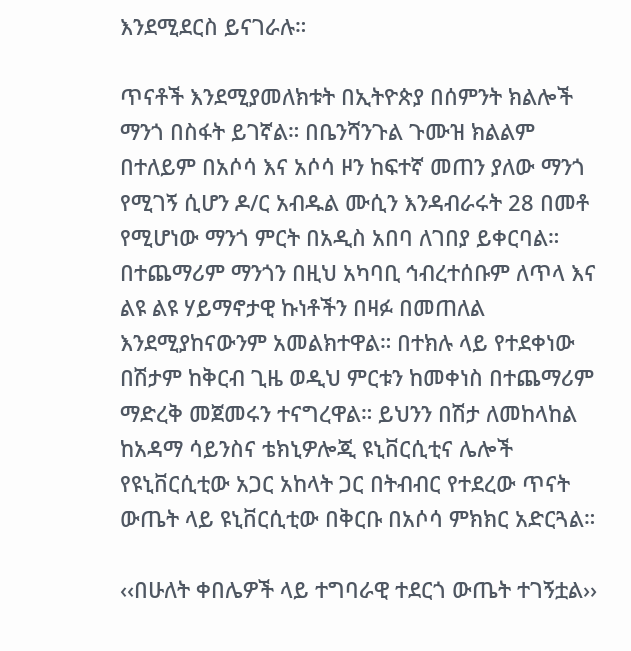እንደሚደርስ ይናገራሉ።

ጥናቶች እንደሚያመለክቱት በኢትዮጵያ በሰምንት ክልሎች ማንጎ በስፋት ይገኛል። በቤንሻንጉል ጉሙዝ ክልልም በተለይም በአሶሳ እና አሶሳ ዞን ከፍተኛ መጠን ያለው ማንጎ የሚገኝ ሲሆን ዶ/ር አብዱል ሙሲን እንዳብራሩት 28 በመቶ የሚሆነው ማንጎ ምርት በአዲስ አበባ ለገበያ ይቀርባል። በተጨማሪም ማንጎን በዚህ አካባቢ ኅብረተሰቡም ለጥላ እና ልዩ ልዩ ሃይማኖታዊ ኩነቶችን በዛፉ በመጠለል እንደሚያከናውንም አመልክተዋል። በተክሉ ላይ የተደቀነው በሽታም ከቅርብ ጊዜ ወዲህ ምርቱን ከመቀነስ በተጨማሪም ማድረቅ መጀመሩን ተናግረዋል። ይህንን በሽታ ለመከላከል ከአዳማ ሳይንስና ቴክኒዎሎጂ ዩኒቨርሲቲና ሌሎች የዩኒቨርሲቲው አጋር አከላት ጋር በትብብር የተደረው ጥናት ውጤት ላይ ዩኒቨርሲቲው በቅርቡ በአሶሳ ምክክር አድርጓል።

‹‹በሁለት ቀበሌዎች ላይ ተግባራዊ ተደርጎ ውጤት ተገኝቷል››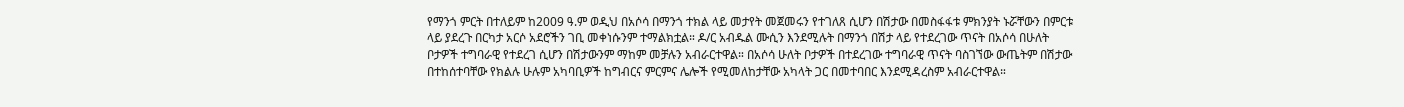የማንጎ ምርት በተለይም ከ2009 ዓ.ም ወዲህ በአሶሳ በማንጎ ተክል ላይ መታየት መጀመሩን የተገለጸ ሲሆን በሽታው በመስፋፋቱ ምክንያት ኑሯቸውን በምርቱ ላይ ያደረጉ በርካታ አርሶ አደሮችን ገቢ መቀነሱንም ተማልክቷል። ዶ/ር አብዱል ሙሲን እንደሚሉት በማንጎ በሽታ ላይ የተደረገው ጥናት በአሶሳ በሁለት ቦታዎች ተግባራዊ የተደረገ ሲሆን በሽታውንም ማከም መቻሉን አብራርተዋል። በአሶሳ ሁለት ቦታዎች በተደረገው ተግባራዊ ጥናት ባስገኘው ውጤትም በሽታው በተከሰተባቸው የክልሉ ሁሉም አካባቢዎች ከግብርና ምርምና ሌሎች የሚመለከታቸው አካላት ጋር በመተባበር እንደሚዳረስም አብራርተዋል።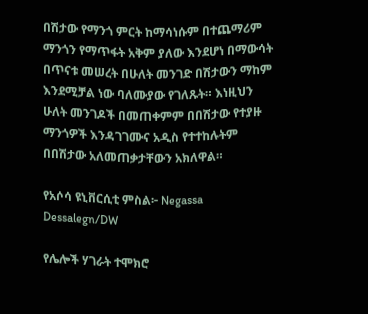በሽታው የማንጎ ምርት ከማሳነሱም በተጨማሪም ማንጎን የማጥፋት አቅም ያለው እንደሆነ በማውሳት በጥናቱ መሠረት በሁለት መንገድ በሽታውን ማከም እንደሚቻል ነው ባለሙያው የገለጹት። እነዚህን ሁለት መንገዶች በመጠቀምም በበሽታው የተያዙ ማንጎዎች እንዳገገሙና አዲስ የተተከሉትም በበሽታው አለመጠቃታቸውን አክለዋል።

የአሶሳ ዩኒቨርሲቲ ምስል፦ Negassa Dessalegn/DW

የሌሎች ሃገራት ተሞክሮ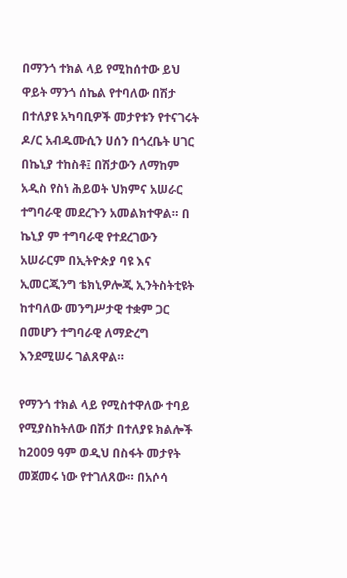በማንጎ ተክል ላይ የሚከሰተው ይህ ዋይት ማንጎ ሰኬል የተባለው በሽታ በተለያዩ አካባቢዎች መታየቱን የተናገሩት ዶ/ር አብዱሙሲን ሀሰን በጎረቤት ሀገር በኬኒያ ተከስቶ፤ በሽታውን ለማከም አዲስ የስነ ሕይወት ህክምና አሠራር ተግባራዊ መደረጉን አመልክተዋል። በ ኬኒያ ም ተግባራዊ የተደረገውን አሠራርም በኢትዮጵያ ባዩ እና ኢመርጂንግ ቴክኒዎሎጂ ኢንትስትቲዩት ከተባለው መንግሥታዊ ተቋም ጋር በመሆን ተግባራዊ ለማድረግ እንደሚሠሩ ገልጸዋል።

የማንጎ ተክል ላይ የሚስተዋለው ተባይ የሚያስከትለው በሽታ በተለያዩ ክልሎች ከ2009 ዓም ወዲህ በስፋት መታየት መጀመሩ ነው የተገለጸው። በአሶሳ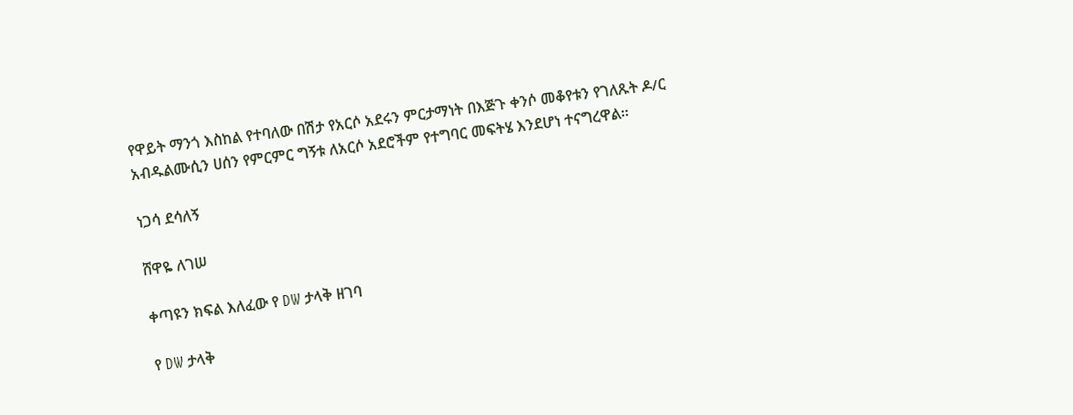የዋይት ማንጎ እስከል የተባለው በሽታ የአርሶ አደሩን ምርታማነት በእጅጉ ቀንሶ መቆየቱን የገለጹት ዶ/ር አብዱልሙሲን ሀሰን የምርምር ግኝቱ ለአርሶ አደሮችም የተግባር መፍትሄ እንደሆነ ተናግረዋል።

ነጋሳ ደሳለኝ

ሸዋዬ ለገሠ

ቀጣዩን ክፍል እለፈው የ DW ታላቅ ዘገባ

የ DW ታላቅ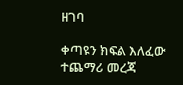ዘገባ

ቀጣዩን ክፍል እለፈው ተጨማሪ መረጃ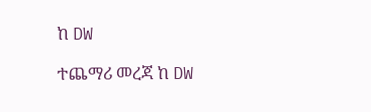ከ DW

ተጨማሪ መረጃ ከ DW